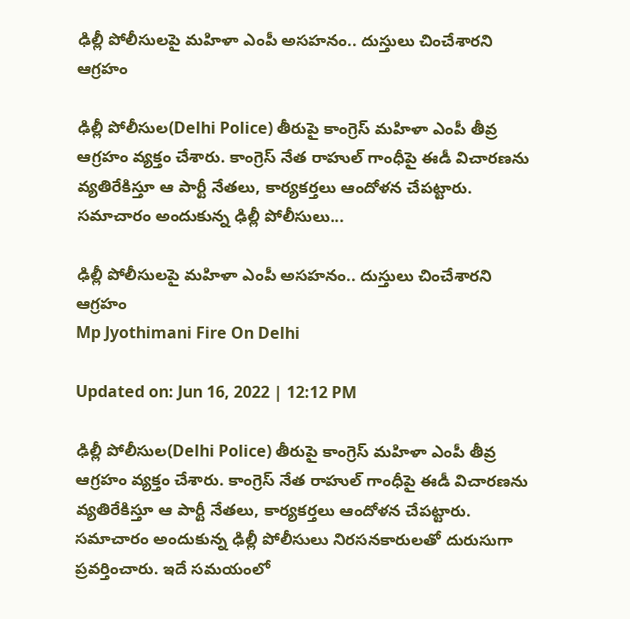ఢిల్లీ పోలీసులపై మహిళా ఎంపీ అసహనం.. దుస్తులు చించేశారని ఆగ్రహం

ఢిల్లీ పోలీసుల(Delhi Police) తీరుపై కాంగ్రెస్ మహిళా ఎంపీ తీవ్ర ఆగ్రహం వ్యక్తం చేశారు. కాంగ్రెస్‌ నేత రాహుల్‌ గాంధీపై ఈడీ విచారణను వ్యతిరేకిస్తూ ఆ పార్టీ నేతలు, కార్యకర్తలు ఆందోళన చేపట్టారు. సమాచారం అందుకున్న ఢిల్లీ పోలీసులు...

ఢిల్లీ పోలీసులపై మహిళా ఎంపీ అసహనం.. దుస్తులు చించేశారని ఆగ్రహం
Mp Jyothimani Fire On Delhi

Updated on: Jun 16, 2022 | 12:12 PM

ఢిల్లీ పోలీసుల(Delhi Police) తీరుపై కాంగ్రెస్ మహిళా ఎంపీ తీవ్ర ఆగ్రహం వ్యక్తం చేశారు. కాంగ్రెస్‌ నేత రాహుల్‌ గాంధీపై ఈడీ విచారణను వ్యతిరేకిస్తూ ఆ పార్టీ నేతలు, కార్యకర్తలు ఆందోళన చేపట్టారు. సమాచారం అందుకున్న ఢిల్లీ పోలీసులు నిరసనకారులతో దురుసుగా ప్రవర్తించారు. ఇదే సమయంలో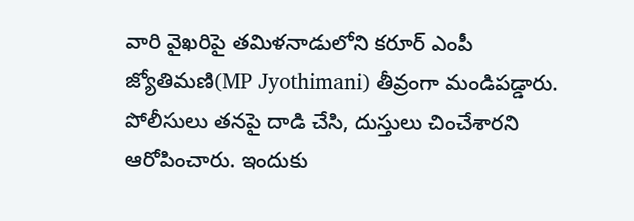వారి వైఖరిపై తమిళనాడులోని కరూర్ ఎంపీ జ్యోతిమణి(MP Jyothimani) తీవ్రంగా మండిపడ్డారు. పోలీసులు తనపై దాడి చేసి, దుస్తులు చించేశారని ఆరోపించారు. ఇందుకు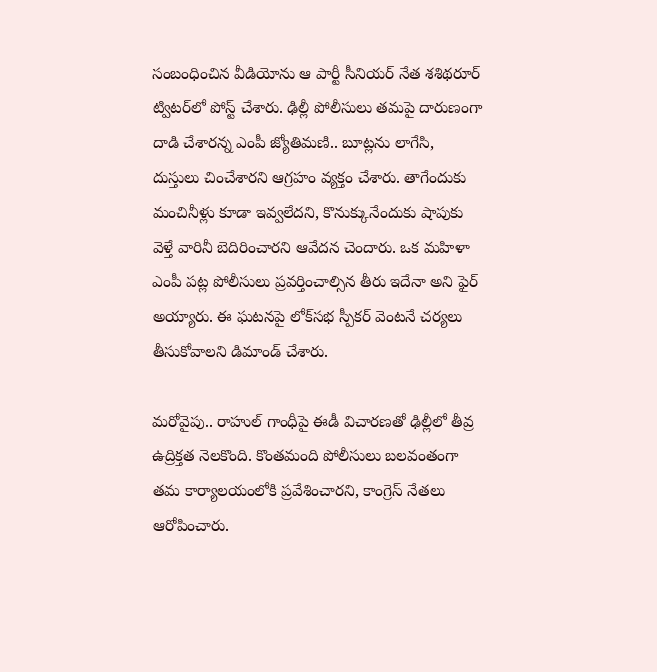సంబంధించిన వీడియోను ఆ పార్టీ సీనియర్‌ నేత శశిథరూర్‌ ట్విటర్‌లో పోస్ట్‌ చేశారు. ఢిల్లీ పోలీసులు తమపై దారుణంగా దాడి చేశారన్న ఎంపీ జ్యోతిమణి.. బూట్లను లాగేసి, దుస్తులు చించేశారని ఆగ్రహం వ్యక్తం చేశారు. తాగేందుకు మంచినీళ్లు కూడా ఇవ్వలేదని, కొనుక్కునేందుకు షాపుకు వెళ్తే వారినీ బెదిరించారని ఆవేదన చెందారు. ఒక మహిళా ఎంపీ పట్ల పోలీసులు ప్రవర్తించాల్సిన తీరు ఇదేనా అని ఫైర్ అయ్యారు. ఈ ఘటనపై లోక్‌సభ స్పీకర్‌ వెంటనే చర్యలు తీసుకోవాలని డిమాండ్ చేశారు.

మరోవైపు.. రాహుల్‌ గాంధీపై ఈడీ విచారణతో ఢిల్లీలో తీవ్ర ఉద్రిక్తత నెలకొంది. కొంతమంది పోలీసులు బలవంతంగా తమ కార్యాలయంలోకి ప్రవేశించారని, కాంగ్రెస్‌ నేతలు ఆరోపించారు.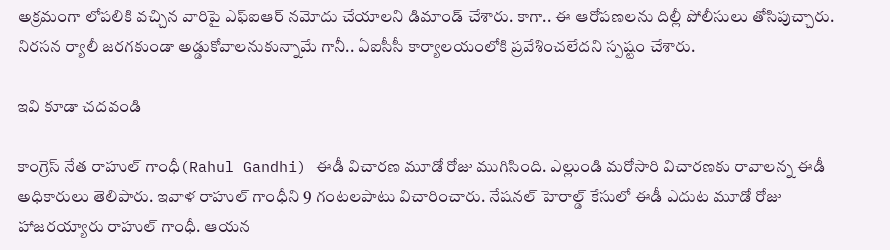అక్రమంగా లోపలికి వచ్చిన వారిపై ఎఫ్‌ఐఆర్‌ నమోదు చేయాలని డిమాండ్‌ చేశారు. కాగా.. ఈ ఆరోపణలను దిల్లీ పోలీసులు తోసిపుచ్చారు. నిరసన ర్యాలీ జరగకుండా అడ్డుకోవాలనుకున్నామే గానీ.. ఏఐసీసీ కార్యాలయంలోకి ప్రవేశించలేదని స్పష్టం చేశారు.

ఇవి కూడా చదవండి

కాంగ్రెస్ నేత రాహుల్ గాంధీ(Rahul Gandhi) ఈడీ విచారణ మూడో రోజు ముగిసింది. ఎల్లుండి మరోసారి విచారణకు రావాలన్న ఈడీ అధికారులు తెలిపారు. ఇవాళ రాహుల్ గాంధీని 9 గంటలపాటు విచారించారు. నేషనల్‌ హెరాల్డ్‌ కేసులో ఈడీ ఎదుట మూడో రోజు హాజరయ్యారు రాహుల్ గాంధీ. ఆయన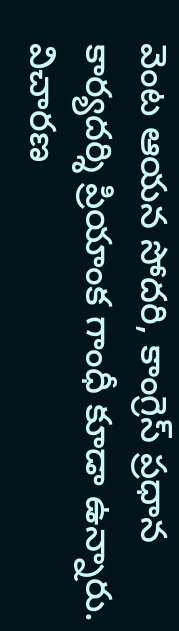వెంట ఆయన సోదరి, కాంగ్రెస్‌ ప్రధాన కార్యదర్శి ప్రియాంక గాంధీ కూడా ఉన్నారు. విచారణ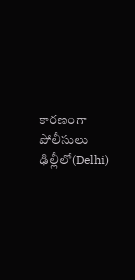కారణంగా పోలీసులు ఢిల్లీలో(Delhi)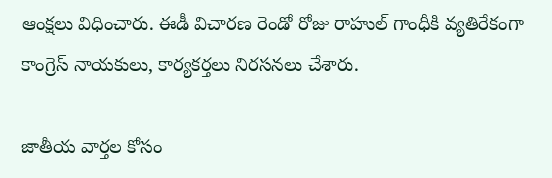ఆంక్షలు విధించారు. ఈడీ విచారణ రెండో రోజు రాహుల్ గాంధీకి వ్యతిరేకంగా కాంగ్రెస్ నాయకులు, కార్యకర్తలు నిరసనలు చేశారు.

జాతీయ వార్తల కోసం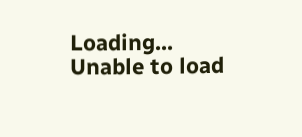Loading...
Unable to load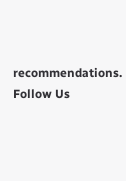recommendations.
Follow Us